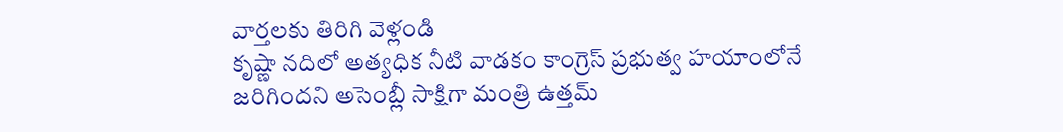వార్తలకు తిరిగి వెళ్లండి
కృష్ణా నదిలో అత్యధిక నీటి వాడకం కాంగ్రెస్ ప్రభుత్వ హయాంలోనే జరిగిందని అసెంబ్లీ సాక్షిగా మంత్రి ఉత్తమ్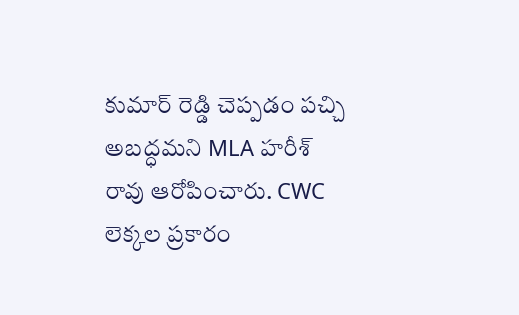కుమార్ రెడ్డి చెప్పడం పచ్చి అబద్ధమని MLA హరీశ్ రావు ఆరోపించారు. CWC లెక్కల ప్రకారం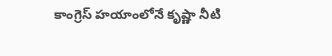కాంగ్రెస్ హయాంలోనే కృష్ణా నీటి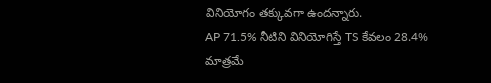వినియోగం తక్కువగా ఉందన్నారు.
AP 71.5% నీటిని వినియోగిస్తే TS కేవలం 28.4% మాత్రమే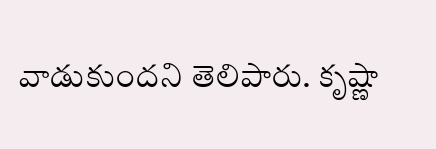వాడుకుందని తెలిపారు. కృష్ణా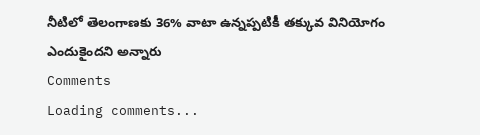నీటిలో తెలంగాణకు 36% వాటా ఉన్నప్పటికీ తక్కువ వినియోగం ఎందుకైందని అన్నారు
Comments
Loading comments...